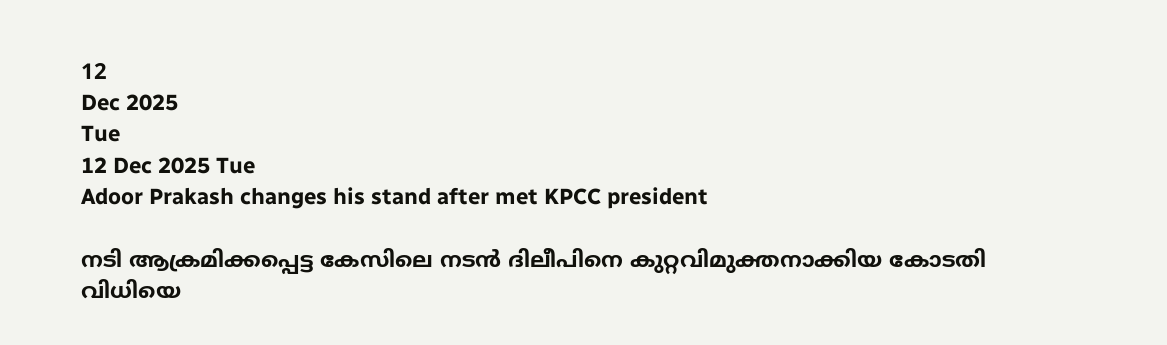12
Dec 2025
Tue
12 Dec 2025 Tue
Adoor Prakash changes his stand after met KPCC president

നടി ആക്രമിക്കപ്പെട്ട കേസിലെ നടന്‍ ദിലീപിനെ കുറ്റവിമുക്തനാക്കിയ കോടതി വിധിയെ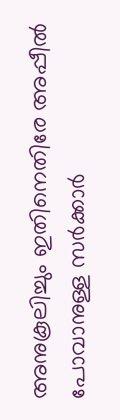അനുകൂലിച്ചും ഇതിനെതിരേ അപ്പീല്‍ പോവാനുള്ള സര്‍ക്കാര്‍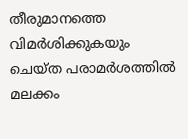തീരുമാനത്തെ വിമര്‍ശിക്കുകയും ചെയ്ത പരാമര്‍ശത്തില്‍ മലക്കം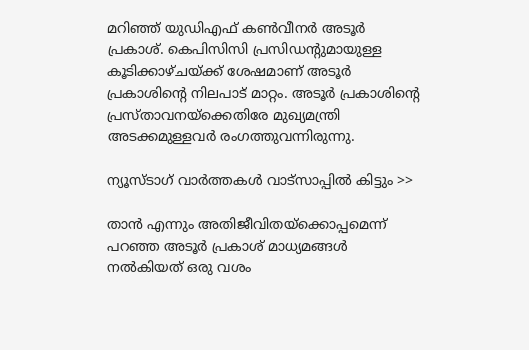മറിഞ്ഞ് യുഡിഎഫ് കണ്‍വീനര്‍ അടൂര്‍ പ്രകാശ്. കെപിസിസി പ്രസിഡന്റുമായുള്ള കൂടിക്കാഴ്ചയ്ക്ക് ശേഷമാണ് അടൂര്‍ പ്രകാശിന്റെ നിലപാട് മാറ്റം. അടൂര്‍ പ്രകാശിന്റെ പ്രസ്താവനയ്‌ക്കെതിരേ മുഖ്യമന്ത്രി അടക്കമുള്ളവര്‍ രംഗത്തുവന്നിരുന്നു.

ന്യൂസ്ടാഗ് വാര്‍ത്തകള്‍ വാട്‌സാപ്പില്‍ കിട്ടും >>

താന്‍ എന്നും അതിജീവിതയ്‌ക്കൊപ്പമെന്ന് പറഞ്ഞ അടൂര്‍ പ്രകാശ് മാധ്യമങ്ങള്‍ നല്‍കിയത് ഒരു വശം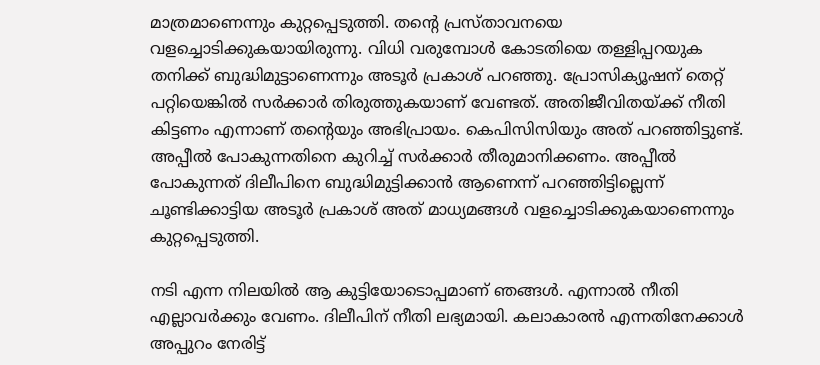മാത്രമാണെന്നും കുറ്റപ്പെടുത്തി. തന്റെ പ്രസ്താവനയെ വളച്ചൊടിക്കുകയായിരുന്നു. വിധി വരുമ്പോള്‍ കോടതിയെ തള്ളിപ്പറയുക തനിക്ക് ബുദ്ധിമുട്ടാണെന്നും അടൂര്‍ പ്രകാശ് പറഞ്ഞു. പ്രോസിക്യൂഷന് തെറ്റ് പറ്റിയെങ്കില്‍ സര്‍ക്കാര്‍ തിരുത്തുകയാണ് വേണ്ടത്. അതിജീവിതയ്ക്ക് നീതി കിട്ടണം എന്നാണ് തന്റെയും അഭിപ്രായം. കെപിസിസിയും അത് പറഞ്ഞിട്ടുണ്ട്. അപ്പീല്‍ പോകുന്നതിനെ കുറിച്ച് സര്‍ക്കാര്‍ തീരുമാനിക്കണം. അപ്പീല്‍ പോകുന്നത് ദിലീപിനെ ബുദ്ധിമുട്ടിക്കാന്‍ ആണെന്ന് പറഞ്ഞിട്ടില്ലെന്ന് ചൂണ്ടിക്കാട്ടിയ അടൂര്‍ പ്രകാശ് അത് മാധ്യമങ്ങള്‍ വളച്ചൊടിക്കുകയാണെന്നും കുറ്റപ്പെടുത്തി.

നടി എന്ന നിലയില്‍ ആ കുട്ടിയോടൊപ്പമാണ് ഞങ്ങള്‍. എന്നാല്‍ നീതി എല്ലാവര്‍ക്കും വേണം. ദിലീപിന് നീതി ലഭ്യമായി. കലാകാരന്‍ എന്നതിനേക്കാള്‍ അപ്പുറം നേരിട്ട്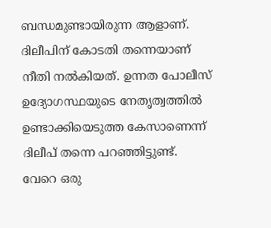ബന്ധമുണ്ടായിരുന്ന ആളാണ്. ദിലീപിന് കോടതി തന്നെയാണ് നീതി നല്‍കിയത്. ഉന്നത പോലീസ് ഉദ്യോഗസ്ഥയുടെ നേതൃത്വത്തില്‍ ഉണ്ടാക്കിയെടുത്ത കേസാണെന്ന് ദിലീപ് തന്നെ പറഞ്ഞിട്ടുണ്ട്. വേറെ ഒരു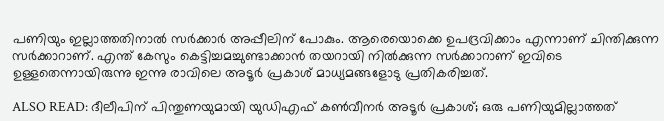പണിയും ഇല്ലാത്തതിനാല്‍ സര്‍ക്കാര്‍ അപ്പീലിന് പോകും. ആരെയൊക്കെ ഉപദ്രവിക്കാം എന്നാണ് ചിന്തിക്കുന്ന സര്‍ക്കാറാണ്. എന്ത് കേസും കെട്ടിച്ചമച്ചുണ്ടാക്കാന്‍ തയറായി നില്‍ക്കുന്ന സര്‍ക്കാറാണ് ഇവിടെ ഉള്ളതെന്നായിരുന്നു ഇന്നു രാവിലെ അടൂര്‍ പ്രകാശ് മാധ്യമങ്ങളോടു പ്രതികരിച്ചത്.

ALSO READ: ദീലീപിന് പിന്തുണയുമായി യുഡിഎഫ് കണ്‍വീനര്‍ അടൂര്‍ പ്രകാശ്; ഒരു പണിയുമില്ലാത്തത്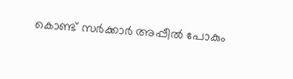കൊണ്ട് സര്‍ക്കാര്‍ അപ്പീല്‍ പോകും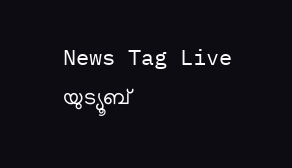News Tag Live യുട്യൂബ്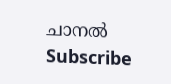ചാനല്‍ Subscribe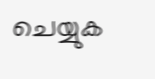ചെയ്യുക